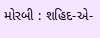મોરબી : શહિદ-એ-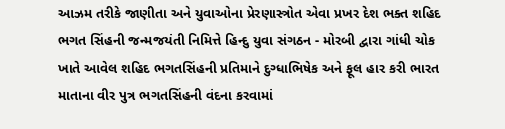આઝમ તરીકે જાણીતા અને યુવાઓના પ્રેરણાસ્ત્રોત એવા પ્રખર દેશ ભક્ત શહિદ ભગત સિંહની જન્મજયંતી નિમિત્તે હિન્દુ યુવા સંગઠન - મોરબી દ્વારા ગાંધી ચોક ખાતે આવેલ શહિદ ભગતસિંહની પ્રતિમાને દુગ્ધાભિષેક અને ફૂલ હાર કરી ભારત માતાના વીર પુત્ર ભગતસિંહની વંદના કરવામાં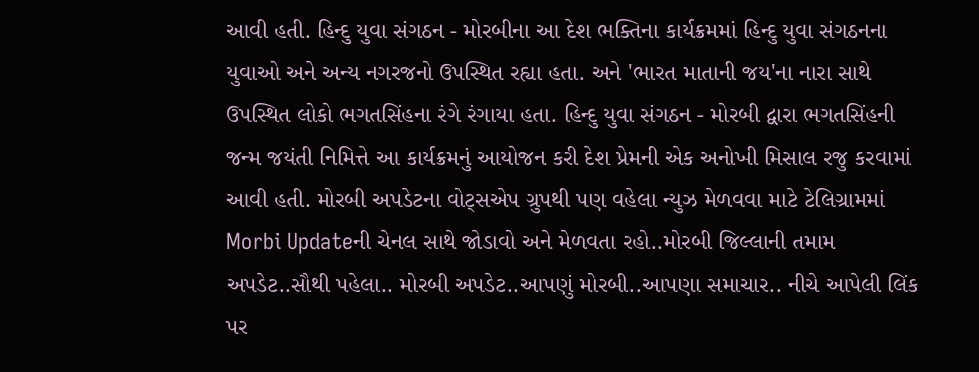આવી હતી. હિન્દુ યુવા સંગઠન - મોરબીના આ દેશ ભક્તિના કાર્યક્રમમાં હિન્દુ યુવા સંગઠનના યુવાઓ અને અન્ય નગરજનો ઉપસ્થિત રહ્યા હતા. અને 'ભારત માતાની જય'ના નારા સાથે ઉપસ્થિત લોકો ભગતસિંહના રંગે રંગાયા હતા. હિન્દુ યુવા સંગઠન - મોરબી દ્વારા ભગતસિંહની જન્મ જયંતી નિમિત્તે આ કાર્યક્રમનું આયોજન કરી દેશ પ્રેમની એક અનોખી મિસાલ રજુ કરવામાં આવી હતી. મોરબી અપડેટના વોટ્સએપ ગ્રુપથી પણ વહેલા ન્યુઝ મેળવવા માટે ટેલિગ્રામમાં Morbi Updateની ચેનલ સાથે જોડાવો અને મેળવતા રહો..મોરબી જિલ્લાની તમામ અપડેટ..સૌથી પહેલા.. મોરબી અપડેટ..આપણું મોરબી..આપણા સમાચાર.. નીચે આપેલી લિંક પર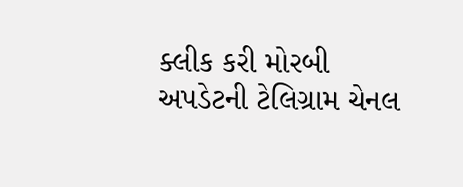ક્લીક કરી મોરબી અપડેટની ટેલિગ્રામ ચેનલ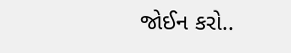જોઈન કરો..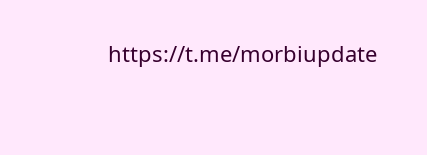https://t.me/morbiupdate